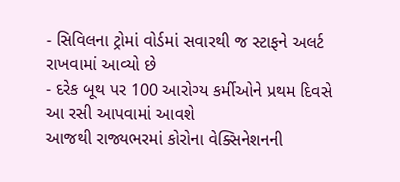- સિવિલના ટ્રોમાં વોર્ડમાં સવારથી જ સ્ટાફને અલર્ટ રાખવામાં આવ્યો છે
- દરેક બૂથ પર 100 આરોગ્ય કર્મીઓને પ્રથમ દિવસે આ રસી આપવામાં આવશે
આજથી રાજ્યભરમાં કોરોના વેક્સિનેશનની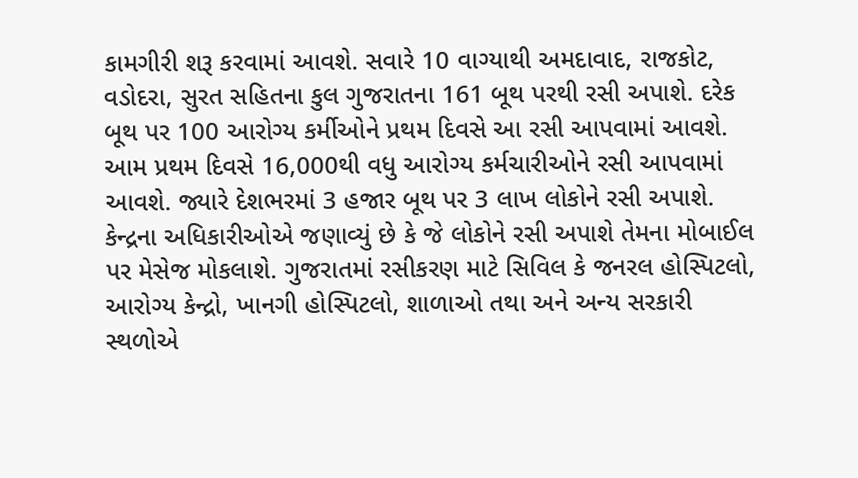કામગીરી શરૂ કરવામાં આવશે. સવારે 10 વાગ્યાથી અમદાવાદ, રાજકોટ, વડોદરા, સુરત સહિતના કુલ ગુજરાતના 161 બૂથ પરથી રસી અપાશે. દરેક બૂથ પર 100 આરોગ્ય કર્મીઓને પ્રથમ દિવસે આ રસી આપવામાં આવશે. આમ પ્રથમ દિવસે 16,000થી વધુ આરોગ્ય કર્મચારીઓને રસી આપવામાં આવશે. જ્યારે દેશભરમાં 3 હજાર બૂથ પર 3 લાખ લોકોને રસી અપાશે. કેન્દ્રના અધિકારીઓએ જણાવ્યું છે કે જે લોકોને રસી અપાશે તેમના મોબાઈલ પર મેસેજ મોકલાશે. ગુજરાતમાં રસીકરણ માટે સિવિલ કે જનરલ હોસ્પિટલો, આરોગ્ય કેન્દ્રો, ખાનગી હોસ્પિટલો, શાળાઓ તથા અને અન્ય સરકારી સ્થળોએ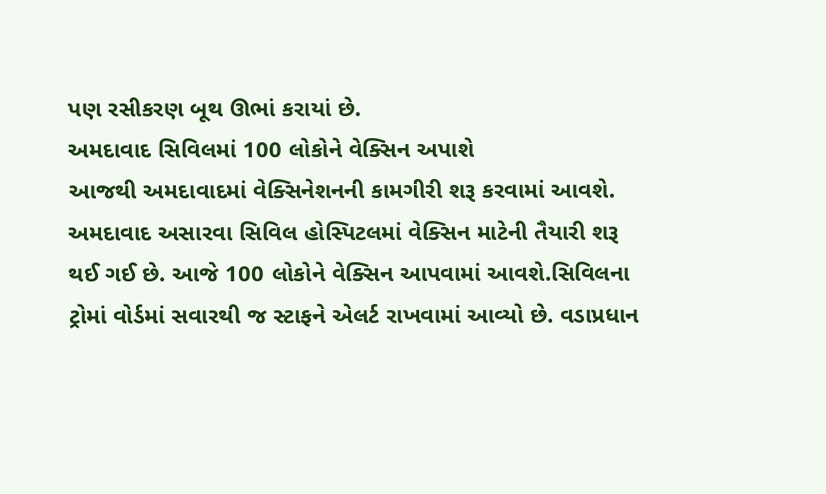પણ રસીકરણ બૂથ ઊભાં કરાયાં છે.
અમદાવાદ સિવિલમાં 100 લોકોને વેક્સિન અપાશે
આજથી અમદાવાદમાં વેક્સિનેશનની કામગીરી શરૂ કરવામાં આવશે. અમદાવાદ અસારવા સિવિલ હોસ્પિટલમાં વેક્સિન માટેની તૈયારી શરૂ થઈ ગઈ છે. આજે 100 લોકોને વેક્સિન આપવામાં આવશે.સિવિલના ટ્રોમાં વોર્ડમાં સવારથી જ સ્ટાફને એલર્ટ રાખવામાં આવ્યો છે. વડાપ્રધાન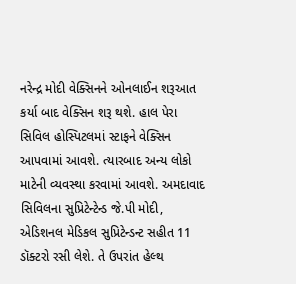નરેન્દ્ર મોદી વેક્સિનને ઓનલાઈન શરૂઆત કર્યા બાદ વેક્સિન શરૂ થશે. હાલ પેરા સિવિલ હોસ્પિટલમાં સ્ટાફને વેક્સિન આપવામાં આવશે. ત્યારબાદ અન્ય લોકો માટેની વ્યવસ્થા કરવામાં આવશે. અમદાવાદ સિવિલના સુપ્રિટેન્ટેન્ડ જે.પી મોદી, એડિશનલ મેડિકલ સુપ્રિટેન્ડન્ટ સહીત 11 ડૉક્ટરો રસી લેશે. તે ઉપરાંત હેલ્થ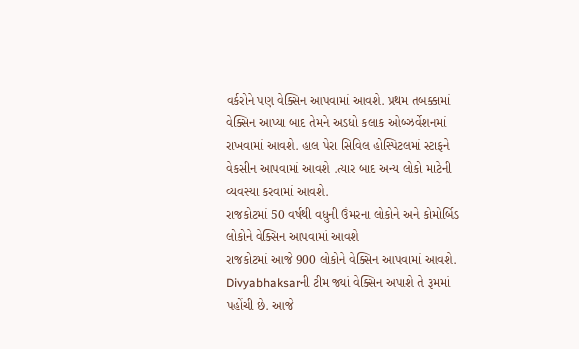વર્કરોને પણ વેક્સિન આપવામાં આવશે. પ્રથમ તબક્કામાં વેક્સિન આપ્યા બાદ તેમને અડધો કલાક ઓબ્ઝર્વેશનમાં રાખવામાં આવશે. હાલ પેરા સિવિલ હોસ્પિટલમાં સ્ટાફને વેકસીન આપવામાં આવશે .ત્યાર બાદ અન્ય લોકો માટેની વ્યવસ્યા કરવામાં આવશે.
રાજકોટમાં 50 વર્ષથી વધુની ઉંમરના લોકોને અને કોમોર્બિડ લોકોને વેક્સિન આપવામાં આવશે
રાજકોટમાં આજે 900 લોકોને વેક્સિન આપવામાં આવશે. Divyabhaksarની ટીમ જ્યાં વેક્સિન અપાશે તે રૂમમાં પહોંચી છે. આજે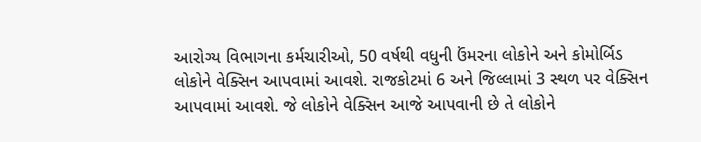આરોગ્ય વિભાગના કર્મચારીઓ, 50 વર્ષથી વધુની ઉંમરના લોકોને અને કોમોર્બિડ લોકોને વેક્સિન આપવામાં આવશે. રાજકોટમાં 6 અને જિલ્લામાં 3 સ્થળ પર વેક્સિન આપવામાં આવશે. જે લોકોને વેક્સિન આજે આપવાની છે તે લોકોને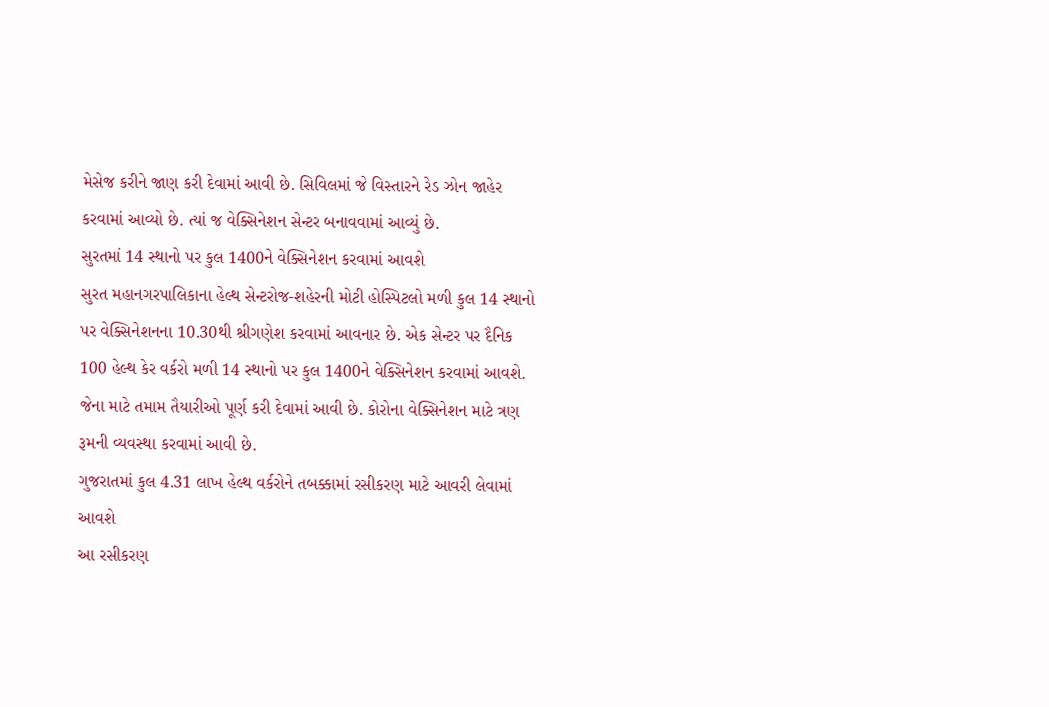મેસેજ કરીને જાણ કરી દેવામાં આવી છે. સિવિલમાં જે વિસ્તારને રેડ ઝોન જાહેર કરવામાં આવ્યો છે. ત્યાં જ વેક્સિનેશન સેન્ટર બનાવવામાં આવ્યું છે.
સુરતમાં 14 સ્થાનો પર કુલ 1400ને વેક્સિનેશન કરવામાં આવશે
સુરત મહાનગરપાલિકાના હેલ્થ સેન્ટરોજ-શહેરની મોટી હોસ્પિટલો મળી કુલ 14 સ્થાનો પર વેક્સિનેશનના 10.30થી શ્રીગણેશ કરવામાં આવનાર છે. એક સેન્ટર પર દૈનિક 100 હેલ્થ કેર વર્કરો મળી 14 સ્થાનો પર કુલ 1400ને વેક્સિનેશન કરવામાં આવશે. જેના માટે તમામ તૈયારીઓ પૂર્ણ કરી દેવામાં આવી છે. કોરોના વેક્સિનેશન માટે ત્રણ રૂમની વ્યવસ્થા કરવામાં આવી છે.
ગુજરાતમાં કુલ 4.31 લાખ હેલ્થ વર્કરોને તબક્કામાં રસીકરણ માટે આવરી લેવામાં આવશે
આ રસીકરણ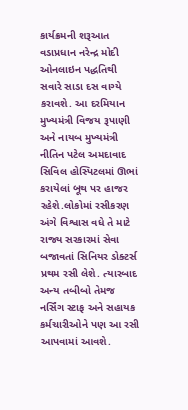કાર્યક્રમની શરૂઆત વડાપ્રધાન નરેન્દ્ર મોદી ઓનલાઇન પદ્ધતિથી સવારે સાડા દસ વાગ્યે કરાવશે. આ દરમિયાન મુખ્યમંત્રી વિજય રૂપાણી અને નાયબ મુખ્યમંત્રી નીતિન પટેલ અમદાવાદ સિવિલ હોસ્પિટલમાં ઊભાં કરાયેલાં બૂથ પર હાજર રહેશે.લોકોમાં રસીકરણ અંગે વિશ્વાસ વધે તે માટે રાજ્ય સરકારમાં સેવા બજાવતાં સિનિયર ડોક્ટર્સ પ્રથમ રસી લેશે. ત્યારબાદ અન્ય તબીબો તેમજ નર્સિંગ સ્ટાફ અને સહાયક કર્મચારીઓને પણ આ રસી આપવામાં આવશે.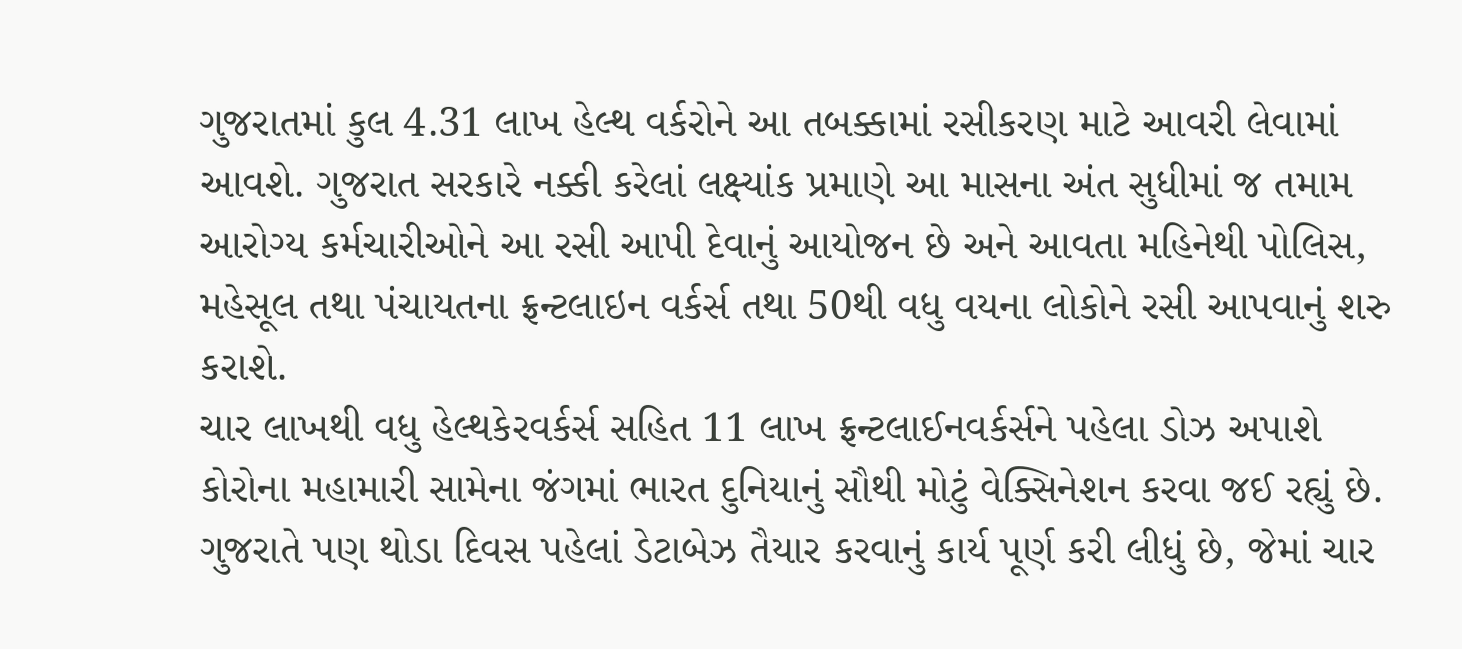ગુજરાતમાં કુલ 4.31 લાખ હેલ્થ વર્કરોને આ તબક્કામાં રસીકરણ માટે આવરી લેવામાં આવશે. ગુજરાત સરકારે નક્કી કરેલાં લક્ષ્યાંક પ્રમાણે આ માસના અંત સુધીમાં જ તમામ આરોગ્ય કર્મચારીઓને આ રસી આપી દેવાનું આયોજન છે અને આવતા મહિનેથી પોલિસ, મહેસૂલ તથા પંચાયતના ફ્રન્ટલાઇન વર્કર્સ તથા 50થી વધુ વયના લોકોને રસી આપવાનું શરુ કરાશે.
ચાર લાખથી વધુ હેલ્થકેરવર્કર્સ સહિત 11 લાખ ફ્રન્ટલાઈનવર્કર્સને પહેલા ડોઝ અપાશે
કોરોના મહામારી સામેના જંગમાં ભારત દુનિયાનું સૌથી મોટું વેક્સિનેશન કરવા જઈ રહ્યું છે. ગુજરાતે પણ થોડા દિવસ પહેલાં ડેટાબેઝ તૈયાર કરવાનું કાર્ય પૂર્ણ કરી લીધું છે, જેમાં ચાર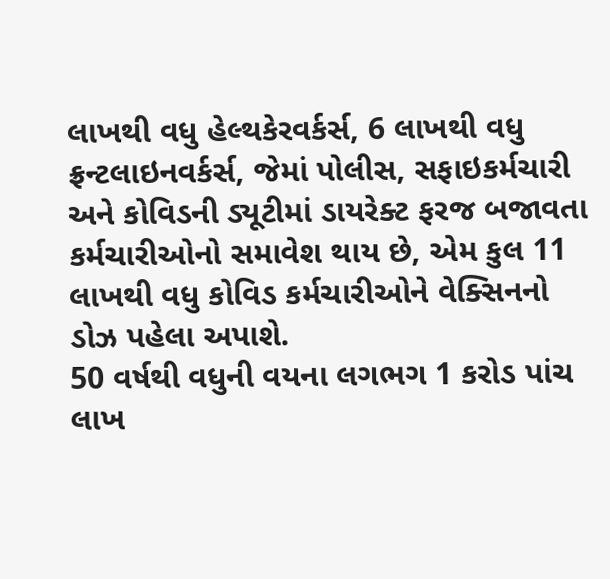લાખથી વધુ હેલ્થકેરવર્કર્સ, 6 લાખથી વધુ ફ્રન્ટલાઇનવર્કર્સ, જેમાં પોલીસ, સફાઇકર્મચારી અને કોવિડની ડ્યૂટીમાં ડાયરેક્ટ ફરજ બજાવતા કર્મચારીઓનો સમાવેશ થાય છે, એમ કુલ 11 લાખથી વધુ કોવિડ કર્મચારીઓને વેક્સિનનો ડોઝ પહેલા અપાશે.
50 વર્ષથી વધુની વયના લગભગ 1 કરોડ પાંચ લાખ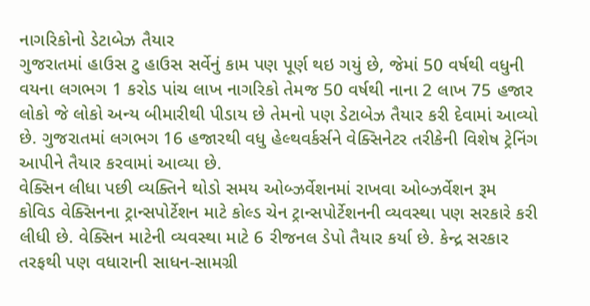નાગરિકોનો ડેટાબેઝ તૈયાર
ગુજરાતમાં હાઉસ ટુ હાઉસ સર્વેનું કામ પણ પૂર્ણ થઇ ગયું છે, જેમાં 50 વર્ષથી વધુની વયના લગભગ 1 કરોડ પાંચ લાખ નાગરિકો તેમજ 50 વર્ષથી નાના 2 લાખ 75 હજાર લોકો જે લોકો અન્ય બીમારીથી પીડાય છે તેમનો પણ ડેટાબેઝ તૈયાર કરી દેવામાં આવ્યો છે. ગુજરાતમાં લગભગ 16 હજારથી વધુ હેલ્થવર્કર્સને વેક્સિનેટર તરીકેની વિશેષ ટ્રેનિંગ આપીને તૈયાર કરવામાં આવ્યા છે.
વેક્સિન લીધા પછી વ્યક્તિને થોડો સમય ઓબ્ઝર્વેશનમાં રાખવા ઓબ્ઝર્વેશન રૂમ
કોવિડ વેક્સિનના ટ્રાન્સપોર્ટેશન માટે કોલ્ડ ચેન ટ્રાન્સપોર્ટેશનની વ્યવસ્થા પણ સરકારે કરી લીધી છે. વેક્સિન માટેની વ્યવસ્થા માટે 6 રીજનલ ડેપો તૈયાર કર્યા છે. કેન્દ્ર સરકાર તરફથી પણ વધારાની સાધન-સામગ્રી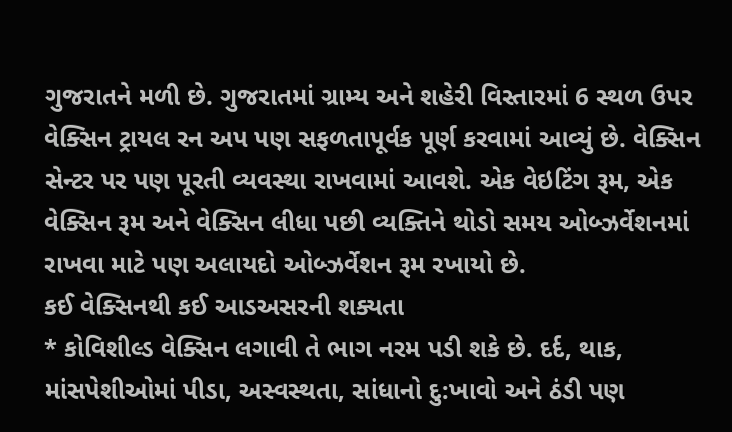ગુજરાતને મળી છે. ગુજરાતમાં ગ્રામ્ય અને શહેરી વિસ્તારમાં 6 સ્થળ ઉપર વેક્સિન ટ્રાયલ રન અપ પણ સફળતાપૂર્વક પૂર્ણ કરવામાં આવ્યું છે. વેક્સિન સેન્ટર પર પણ પૂરતી વ્યવસ્થા રાખવામાં આવશે. એક વેઇટિંગ રૂમ, એક વેક્સિન રૂમ અને વેક્સિન લીધા પછી વ્યક્તિને થોડો સમય ઓબ્ઝર્વેશનમાં રાખવા માટે પણ અલાયદો ઓબ્ઝર્વેશન રૂમ રખાયો છે.
કઈ વેક્સિનથી કઈ આડઅસરની શક્યતા
* કોવિશીલ્ડ વેક્સિન લગાવી તે ભાગ નરમ પડી શકે છે. દર્દ, થાક, માંસપેશીઓમાં પીડા, અસ્વસ્થતા, સાંધાનો દુ:ખાવો અને ઠંડી પણ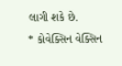લાગી શકે છે.
* કોવેક્સિન વેક્સિન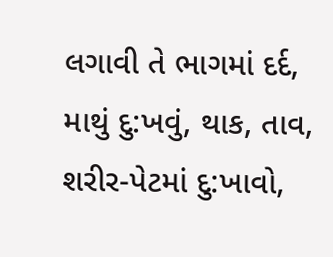લગાવી તે ભાગમાં દર્દ, માથું દુ:ખવું, થાક, તાવ, શરીર-પેટમાં દુ:ખાવો,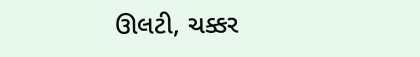ઊલટી, ચક્કર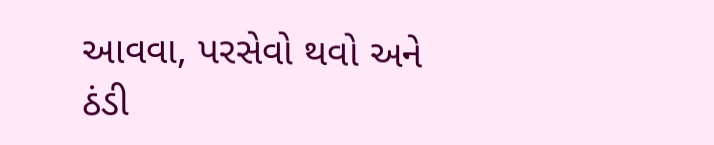આવવા, પરસેવો થવો અને ઠંડી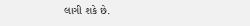લાગી શકે છે.